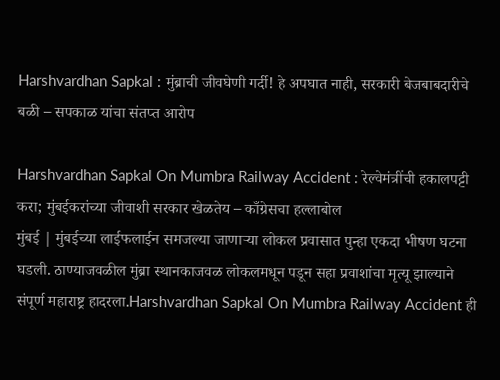Harshvardhan Sapkal : मुंब्राची जीवघेणी गर्दी! हे अपघात नाही, सरकारी बेजबाबदारीचे बळी – सपकाळ यांचा संतप्त आरोप

Harshvardhan Sapkal On Mumbra Railway Accident : रेल्वेमंत्रींची हकालपट्टी करा; मुंबईकरांच्या जीवाशी सरकार खेळतेय – काँग्रेसचा हल्लाबोल
मुंबई | मुंबईच्या लाईफलाईन समजल्या जाणाऱ्या लोकल प्रवासात पुन्हा एकदा भीषण घटना घडली. ठाण्याजवळील मुंब्रा स्थानकाजवळ लोकलमधून पडून सहा प्रवाशांचा मृत्यू झाल्याने संपूर्ण महाराष्ट्र हादरला.Harshvardhan Sapkal On Mumbra Railway Accident ही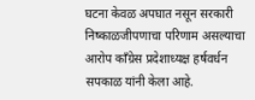घटना केवळ अपघात नसून सरकारी निष्काळजीपणाचा परिणाम असल्याचा आरोप काँग्रेस प्रदेशाध्यक्ष हर्षवर्धन सपकाळ यांनी केला आहे.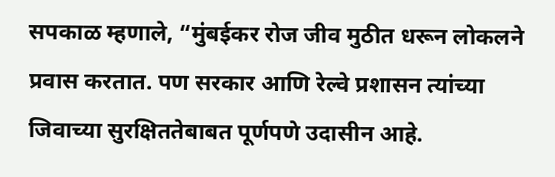सपकाळ म्हणाले, “मुंबईकर रोज जीव मुठीत धरून लोकलने प्रवास करतात. पण सरकार आणि रेल्वे प्रशासन त्यांच्या जिवाच्या सुरक्षिततेबाबत पूर्णपणे उदासीन आहे.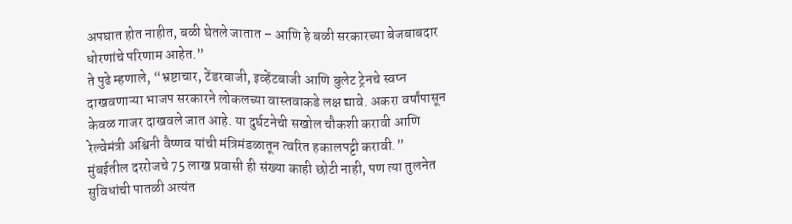अपघात होत नाहीत, बळी घेतले जातात – आणि हे बळी सरकारच्या बेजबाबदार धोरणांचे परिणाम आहेत.”
ते पुढे म्हणाले, “भ्रष्टाचार, टेंडरबाजी, इव्हेंटबाजी आणि बुलेट ट्रेनचे स्वप्न दाखवणाऱ्या भाजप सरकारने लोकलच्या वास्तवाकडे लक्ष द्यावे. अकरा वर्षांपासून केवळ गाजर दाखवले जात आहे. या दुर्घटनेची सखोल चौकशी करावी आणि रेल्वेमंत्री अश्विनी वैष्णव यांची मंत्रिमंडळातून त्वरित हकालपट्टी करावी.”
मुंबईतील दररोजचे 75 लाख प्रवासी ही संख्या काही छोटी नाही, पण त्या तुलनेत सुविधांची पातळी अत्यंत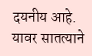दयनीय आहे. यावर सातत्याने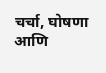चर्चा, घोषणा आणि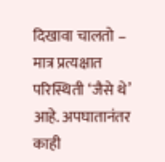दिखावा चालतो – मात्र प्रत्यक्षात परिस्थिती ‘जैसे थे’ आहे. अपघातानंतर काही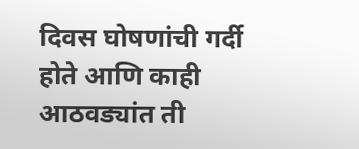दिवस घोषणांची गर्दी होते आणि काही आठवड्यांत ती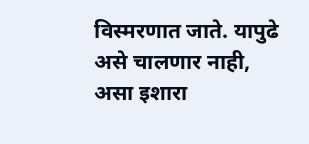विस्मरणात जाते. यापुढे असे चालणार नाही, असा इशारा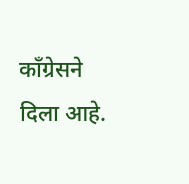काँग्रेसने दिला आहे.